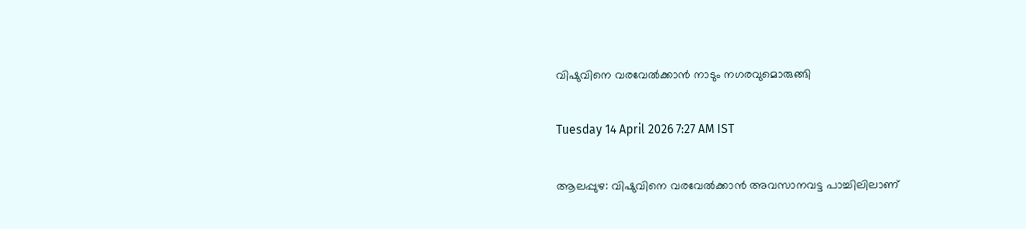വിഷുവിനെ വരവേൽക്കാൻ നാടും നഗരവുമൊരുങ്ങി

Tuesday 14 April 2026 7:27 AM IST

ആലപ്പുഴ: വിഷുവിനെ വരവേൽക്കാൻ അവസാനവട്ട പാച്ചിലിലാണ്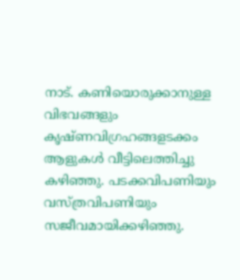നാട്. കണിയൊരുക്കാനുള്ള വിഭവങ്ങളും കൃഷ്ണവിഗ്രഹങ്ങളടക്കം ആളുകൾ വീട്ടിലെത്തിച്ചു കഴിഞ്ഞു. പടക്കവിപണിയും വസ്ത്രവിപണിയും സജീവമായിക്കഴിഞ്ഞു.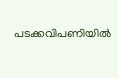പടക്കവിപണിയിൽ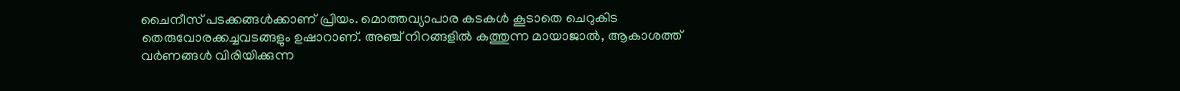ചൈനീസ് പടക്കങ്ങൾക്കാണ് പ്രിയം. മൊത്തവ്യാപാര കടകൾ കൂടാതെ ചെറുകിട തെരുവോരക്കച്ചവടങ്ങളും ഉഷാറാണ്. അഞ്ച് നിറങ്ങളിൽ കത്തുന്ന മായാജാൽ, ആകാശത്ത് വർണങ്ങൾ വിരിയിക്കുന്ന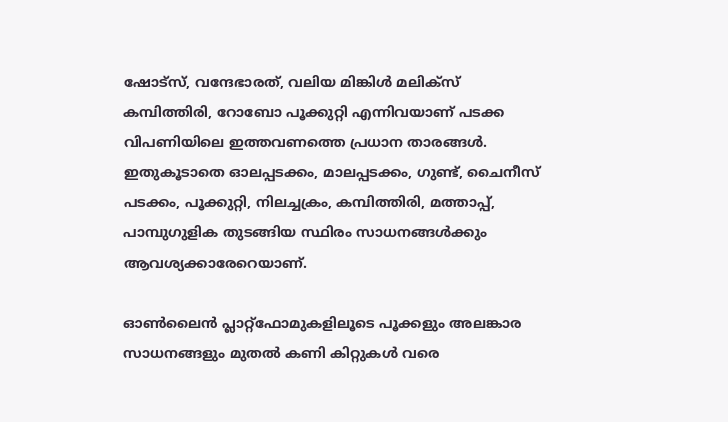ഷോട്‌സ്, വന്ദേഭാരത്, വലിയ മിങ്കിൾ മലിക്‌സ് കമ്പിത്തിരി, റോബോ പൂക്കുറ്റി എന്നിവയാണ് പടക്ക വിപണിയിലെ ഇത്തവണത്തെ പ്രധാന താരങ്ങൾ. ഇതുകൂടാതെ ഓലപ്പടക്കം, മാലപ്പടക്കം, ഗുണ്ട്, ചൈനീസ് പടക്കം, പൂക്കുറ്റി, നിലച്ചക്രം, കമ്പിത്തിരി, മത്താപ്പ്, പാമ്പുഗുളിക തുടങ്ങിയ സ്ഥിരം സാധനങ്ങൾക്കും ആവശ്യക്കാരേറെയാണ്.

ഓൺലൈൻ പ്ലാറ്റ്‌ഫോമുകളിലൂടെ പൂക്കളും അലങ്കാര സാധനങ്ങളും മുതൽ കണി കിറ്റുകൾ വരെ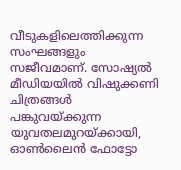വീടുകളിലെത്തിക്കുന്ന സംഘങ്ങളും സജീവമാണ്. സോഷ്യൽ മീഡിയയിൽ വിഷുക്കണി ചിത്രങ്ങൾ പങ്കുവയ്ക്കുന്ന യുവതലമുറയ്ക്കായി, ഓൺലൈൻ ഫോട്ടോ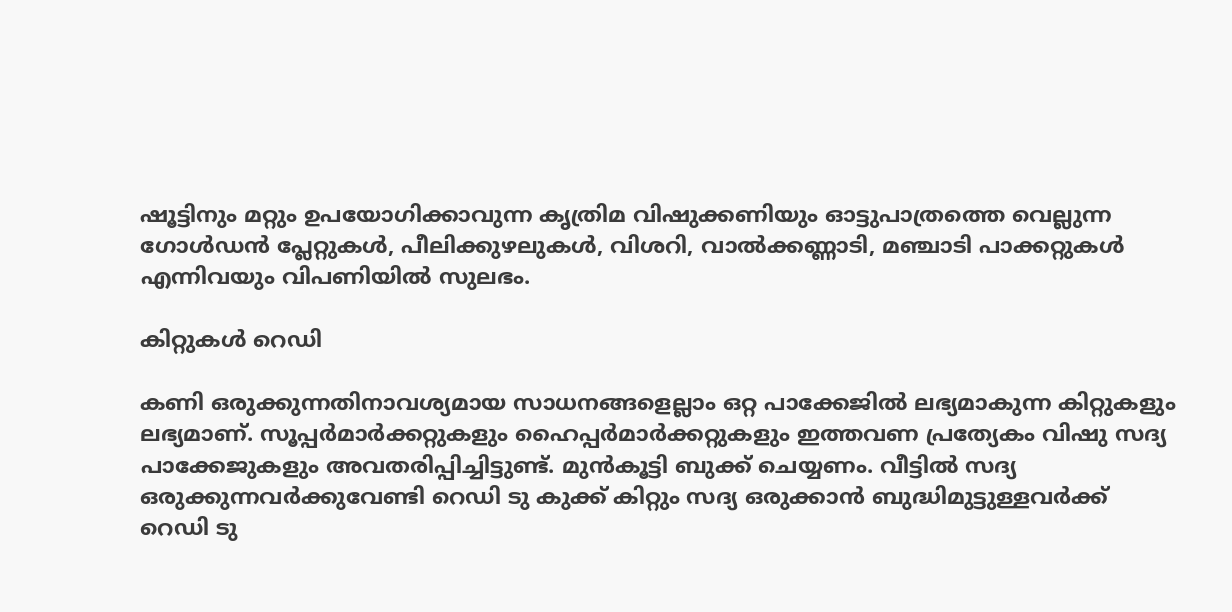ഷൂട്ടിനും മറ്റും ഉപയോഗിക്കാവുന്ന കൃത്രിമ വിഷുക്കണിയും ഓട്ടുപാത്രത്തെ വെല്ലുന്ന ഗോൾഡൻ പ്ലേറ്റുകൾ, പീലിക്കുഴലുകൾ, വിശറി, വാൽക്കണ്ണാടി, മഞ്ചാടി പാക്കറ്റുകൾ എന്നിവയും വിപണിയിൽ സുലഭം.

കിറ്റുകൾ റെഡി

കണി ഒരുക്കുന്നതിനാവശ്യമായ സാധനങ്ങളെല്ലാം ഒറ്റ പാക്കേജിൽ ലഭ്യമാകുന്ന കിറ്റുകളും ലഭ്യമാണ്. സൂപ്പർമാർക്കറ്റുകളും ഹൈപ്പർമാർക്കറ്റുകളും ഇത്തവണ പ്രത്യേകം വിഷു സദ്യ പാക്കേജുകളും അവതരിപ്പിച്ചിട്ടുണ്ട്. മുൻകൂട്ടി ബുക്ക് ചെയ്യണം. വീട്ടിൽ സദ്യ ഒരുക്കുന്നവർക്കുവേണ്ടി റെഡി ടു കുക്ക് കിറ്റും സദ്യ ഒരുക്കാൻ ബുദ്ധിമുട്ടുള്ളവർക്ക് റെഡി ടു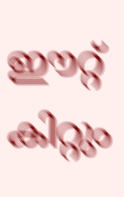ഈറ്റ് കിറ്റും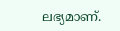ലഭ്യമാണ്.